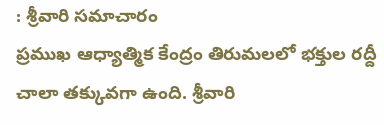: శ్రీవారి సమాచారం
ప్రముఖ ఆధ్యాత్మిక కేంద్రం తిరుమలలో భక్తుల రద్దీ చాలా తక్కువగా ఉంది. శ్రీవారి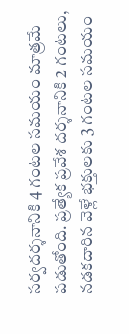సర్వదర్శనానికి 4 గంటల సమయం మాత్రమే పడుతోంది. ప్రత్యేక ప్రవేశ దర్శనానికి 2 గంటలు, నడకదారిన వెళ్లే భక్తులకు 3 గంటల సమయం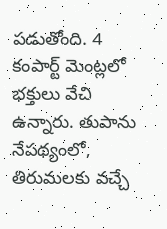పడుతోంది. 4 కంపార్ట్ మెంట్లలో భక్తులు వేచి ఉన్నారు. తుపాను నేపథ్యంలో, తిరుమలకు వచ్చే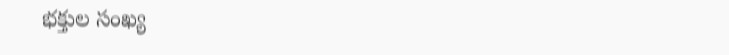భక్తుల సంఖ్య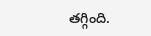తగ్గింది.